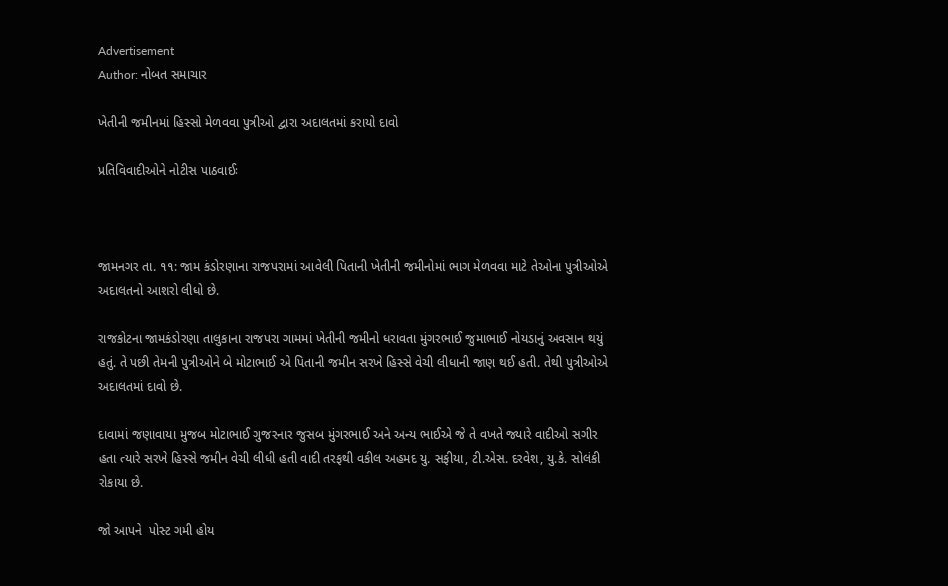Advertisement
Author: નોબત સમાચાર

ખેતીની જમીનમાં હિસ્સો મેળવવા પુત્રીઓ દ્વારા અદાલતમાં કરાયો દાવો

પ્રતિવિવાદીઓને નોટીસ પાઠવાઈઃ



જામનગર તા. ૧૧: જામ કંડોરણાના રાજપરામાં આવેલી પિતાની ખેતીની જમીનોમાં ભાગ મેળવવા માટે તેઓના પુત્રીઓએ અદાલતનો આશરો લીધો છે.

રાજકોટના જામકંડોરણા તાલુકાના રાજપરા ગામમાં ખેતીની જમીનો ધરાવતા મુંગરભાઈ જુમાભાઈ નોયડાનું અવસાન થયું હતું. તે પછી તેમની પુત્રીઓને બે મોટાભાઈ એ પિતાની જમીન સરખે હિસ્સે વેચી લીધાની જાણ થઈ હતી. તેથી પુત્રીઓએ અદાલતમાં દાવો છે.

દાવામાં જણાવાયા મુજબ મોટાભાઈ ગુજરનાર જુસબ મુંગરભાઈ અને અન્ય ભાઈએ જે તે વખતે જ્યારે વાદીઓ સગીર હતા ત્યારે સરખે હિસ્સે જમીન વેચી લીધી હતી વાદી તરફથી વકીલ અહમદ યુ. સફીયા, ટી.એસ. દરવેશ, યુ.કે. સોલંકી રોકાયા છે.

જો આપને  પોસ્ટ ગમી હોય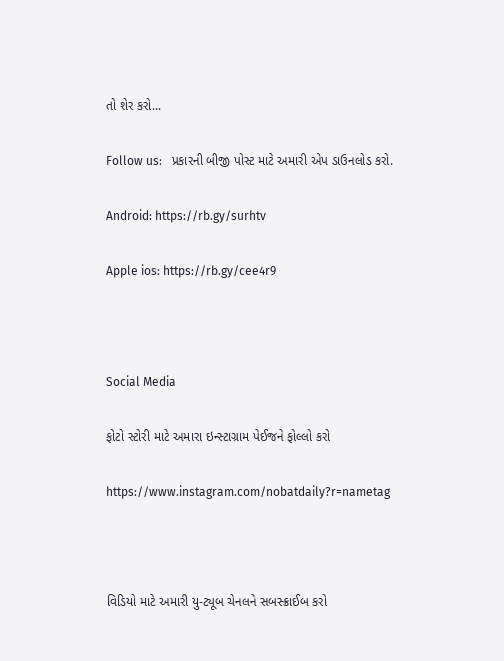તો શેર કરો...

Follow us:   પ્રકારની બીજી પોસ્ટ માટે અમારી એપ ડાઉનલોડ કરો.

Android: https://rb.gy/surhtv

Apple ios: https://rb.gy/cee4r9



Social Media

ફોટો સ્ટોરી માટે અમારા ઇન્સ્ટાગ્રામ પેઈજને ફોલ્લો કરો

https://www.instagram.com/nobatdaily?r=nametag



વિડિયો માટે અમારી યુ-ટ્યૂબ ચેનલને સબસ્ક્રાઈબ કરો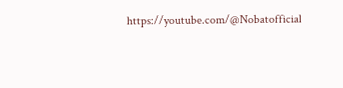https://youtube.com/@Nobatofficial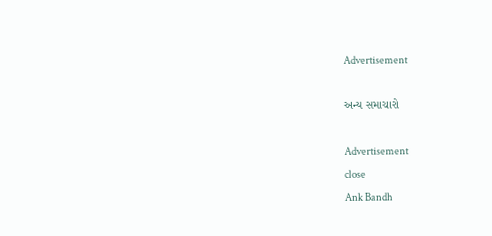Advertisement

અન્ય સમાચારો

Advertisement
close
Ank Bandh